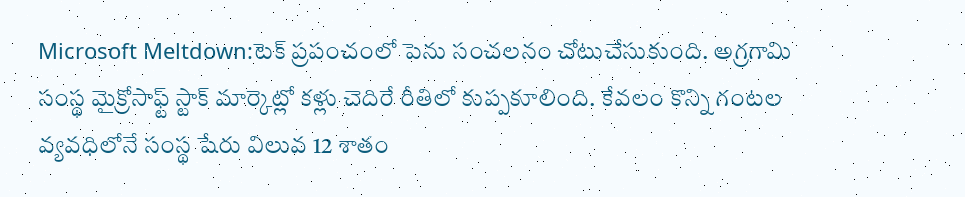Microsoft Meltdown:టెక్ ప్రపంచంలో పెను సంచలనం చోటుచేసుకుంది. అగ్రగామి సంస్థ మైక్రోసాఫ్ట్ స్టాక్ మార్కెట్లో కళ్లు చెదిరే రీతిలో కుప్పకూలింది. కేవలం కొన్ని గంటల వ్యవధిలోనే సంస్థ షేరు విలువ 12 శాతం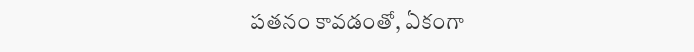పతనం కావడంతో, ఏకంగా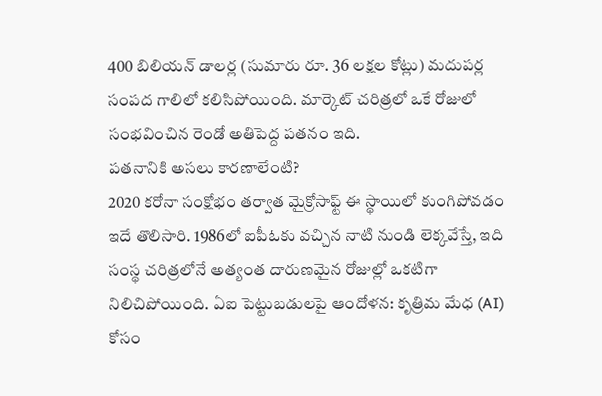400 బిలియన్ డాలర్ల (సుమారు రూ. 36 లక్షల కోట్లు) మదుపర్ల సంపద గాలిలో కలిసిపోయింది. మార్కెట్ చరిత్రలో ఒకే రోజులో సంభవించిన రెండో అతిపెద్ద పతనం ఇది.
పతనానికి అసలు కారణాలేంటి?
2020 కరోనా సంక్షోభం తర్వాత మైక్రోసాఫ్ట్ ఈ స్థాయిలో కుంగిపోవడం ఇదే తొలిసారి. 1986లో ఐపీఓకు వచ్చిన నాటి నుండి లెక్కవేస్తే, ఇది సంస్థ చరిత్రలోనే అత్యంత దారుణమైన రోజుల్లో ఒకటిగా నిలిచిపోయింది. ఏఐ పెట్టుబడులపై ఆందోళన: కృత్రిమ మేధ (AI) కోసం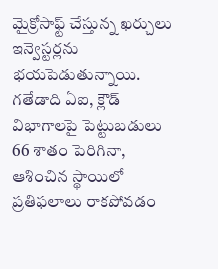మైక్రోసాఫ్ట్ చేస్తున్న ఖర్చులు ఇన్వెస్టర్లను భయపెడుతున్నాయి. గతేడాది ఏఐ, క్లౌడ్ విభాగాలపై పెట్టుబడులు 66 శాతం పెరిగినా, ఆశించిన స్థాయిలో ప్రతిఫలాలు రాకపోవడం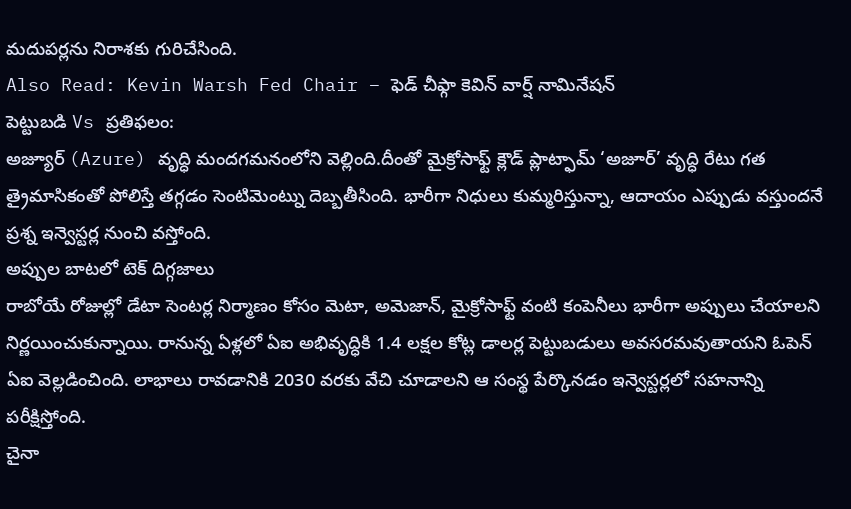మదుపర్లను నిరాశకు గురిచేసింది.
Also Read: Kevin Warsh Fed Chair – ఫెడ్ చీఫ్గా కెవిన్ వార్ష్ నామినేషన్
పెట్టుబడి Vs ప్రతిఫలం:
అజ్యూర్ (Azure) వృద్ధి మందగమనంలోని వెల్లింది.దీంతో మైక్రోసాఫ్ట్ క్లౌడ్ ప్లాట్ఫామ్ ‘అజూర్’ వృద్ధి రేటు గత త్రైమాసికంతో పోలిస్తే తగ్గడం సెంటిమెంట్ను దెబ్బతీసింది. భారీగా నిధులు కుమ్మరిస్తున్నా, ఆదాయం ఎప్పుడు వస్తుందనే ప్రశ్న ఇన్వెస్టర్ల నుంచి వస్తోంది.
అప్పుల బాటలో టెక్ దిగ్గజాలు
రాబోయే రోజుల్లో డేటా సెంటర్ల నిర్మాణం కోసం మెటా, అమెజాన్, మైక్రోసాఫ్ట్ వంటి కంపెనీలు భారీగా అప్పులు చేయాలని నిర్ణయించుకున్నాయి. రానున్న ఏళ్లలో ఏఐ అభివృద్ధికి 1.4 లక్షల కోట్ల డాలర్ల పెట్టుబడులు అవసరమవుతాయని ఓపెన్ ఏఐ వెల్లడించింది. లాభాలు రావడానికి 2030 వరకు వేచి చూడాలని ఆ సంస్థ పేర్కొనడం ఇన్వెస్టర్లలో సహనాన్ని పరీక్షిస్తోంది.
చైనా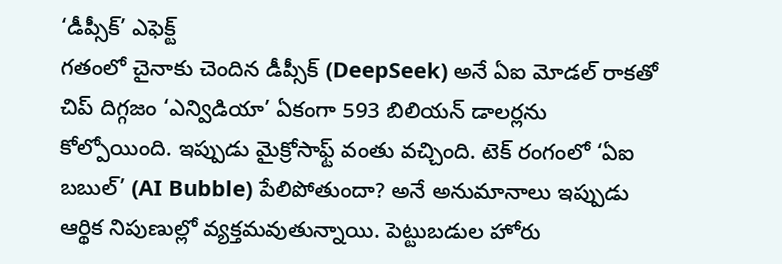‘డీప్సీక్’ ఎఫెక్ట్
గతంలో చైనాకు చెందిన డీప్సీక్ (DeepSeek) అనే ఏఐ మోడల్ రాకతో చిప్ దిగ్గజం ‘ఎన్విడియా’ ఏకంగా 593 బిలియన్ డాలర్లను కోల్పోయింది. ఇప్పుడు మైక్రోసాఫ్ట్ వంతు వచ్చింది. టెక్ రంగంలో ‘ఏఐ బబుల్’ (AI Bubble) పేలిపోతుందా? అనే అనుమానాలు ఇప్పుడు ఆర్థిక నిపుణుల్లో వ్యక్తమవుతున్నాయి. పెట్టుబడుల హోరు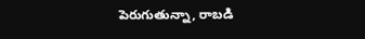పెరుగుతున్నా, రాబడి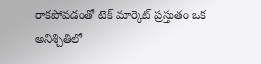రాకపోవడంతో టెక్ మార్కెట్ ప్రస్తుతం ఒక అనిశ్చితిలో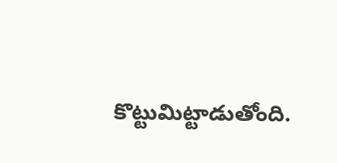కొట్టుమిట్టాడుతోంది.